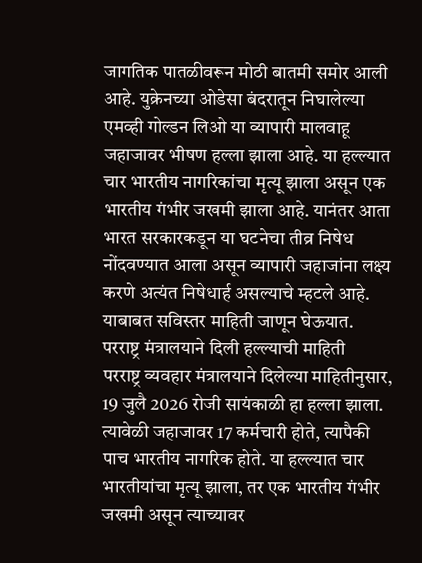जागतिक पातळीवरून मोठी बातमी समोर आली आहे. युक्रेनच्या ओडेसा बंदरातून निघालेल्या एमव्ही गोल्डन लिओ या व्यापारी मालवाहू जहाजावर भीषण हल्ला झाला आहे. या हल्ल्यात चार भारतीय नागरिकांचा मृत्यू झाला असून एक भारतीय गंभीर जखमी झाला आहे. यानंतर आता भारत सरकारकडून या घटनेचा तीव्र निषेध नोंदवण्यात आला असून व्यापारी जहाजांना लक्ष्य करणे अत्यंत निषेधार्ह असल्याचे म्हटले आहे. याबाबत सविस्तर माहिती जाणून घेऊयात.
परराष्ट्र मंत्रालयाने दिली हल्ल्याची माहिती
परराष्ट्र व्यवहार मंत्रालयाने दिलेल्या माहितीनुसार, 19 जुलै 2026 रोजी सायंकाळी हा हल्ला झाला. त्यावेळी जहाजावर 17 कर्मचारी होते, त्यापैकी पाच भारतीय नागरिक होते. या हल्ल्यात चार भारतीयांचा मृत्यू झाला, तर एक भारतीय गंभीर जखमी असून त्याच्यावर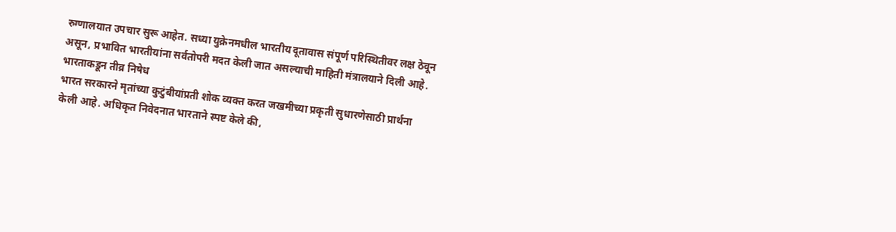रुग्णालयात उपचार सुरू आहेत. सध्या युक्रेनमधील भारतीय दूतावास संपूर्ण परिस्थितीवर लक्ष ठेवून असून, प्रभावित भारतीयांना सर्वतोपरी मदत केली जात असल्याची माहिती मंत्रालयाने दिली आहे.
भारताकडून तीव्र निषेध
भारत सरकारने मृतांच्या कुटुंबीयांप्रती शोक व्यक्त करत जखमीच्या प्रकृती सुधारणेसाठी प्रार्थना केली आहे. अधिकृत निवेदनात भारताने स्पष्ट केले की,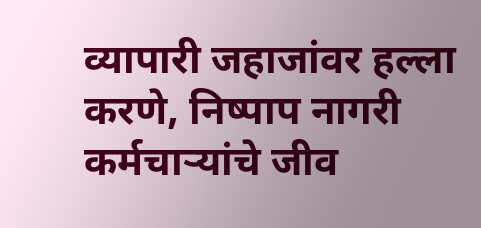व्यापारी जहाजांवर हल्ला करणे, निष्पाप नागरी कर्मचाऱ्यांचे जीव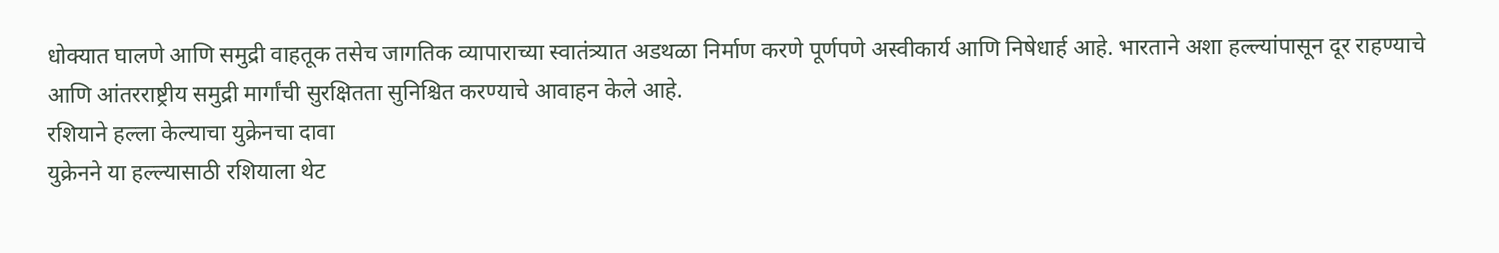धोक्यात घालणे आणि समुद्री वाहतूक तसेच जागतिक व्यापाराच्या स्वातंत्र्यात अडथळा निर्माण करणे पूर्णपणे अस्वीकार्य आणि निषेधार्ह आहे. भारताने अशा हल्ल्यांपासून दूर राहण्याचे आणि आंतरराष्ट्रीय समुद्री मार्गांची सुरक्षितता सुनिश्चित करण्याचे आवाहन केले आहे.
रशियाने हल्ला केल्याचा युक्रेनचा दावा
युक्रेनने या हल्ल्यासाठी रशियाला थेट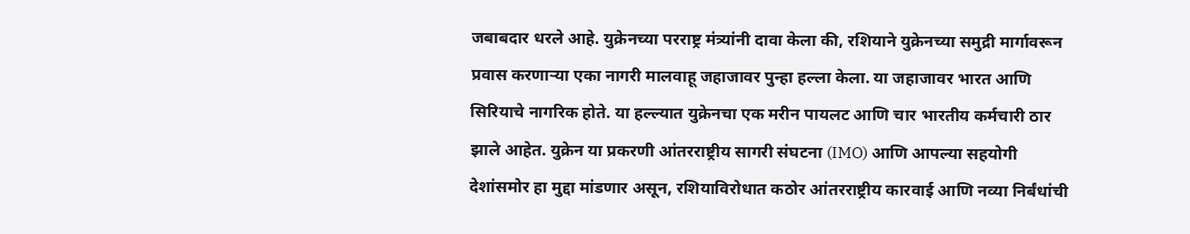जबाबदार धरले आहे. युक्रेनच्या परराष्ट्र मंत्र्यांनी दावा केला की, रशियाने युक्रेनच्या समुद्री मार्गावरून प्रवास करणाऱ्या एका नागरी मालवाहू जहाजावर पुन्हा हल्ला केला. या जहाजावर भारत आणि सिरियाचे नागरिक होते. या हल्ल्यात युक्रेनचा एक मरीन पायलट आणि चार भारतीय कर्मचारी ठार झाले आहेत. युक्रेन या प्रकरणी आंतरराष्ट्रीय सागरी संघटना (IMO) आणि आपल्या सहयोगी देशांसमोर हा मुद्दा मांडणार असून, रशियाविरोधात कठोर आंतरराष्ट्रीय कारवाई आणि नव्या निर्बंधांची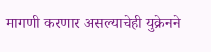मागणी करणार असल्याचेही युक्रेनने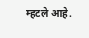म्हटले आहे.